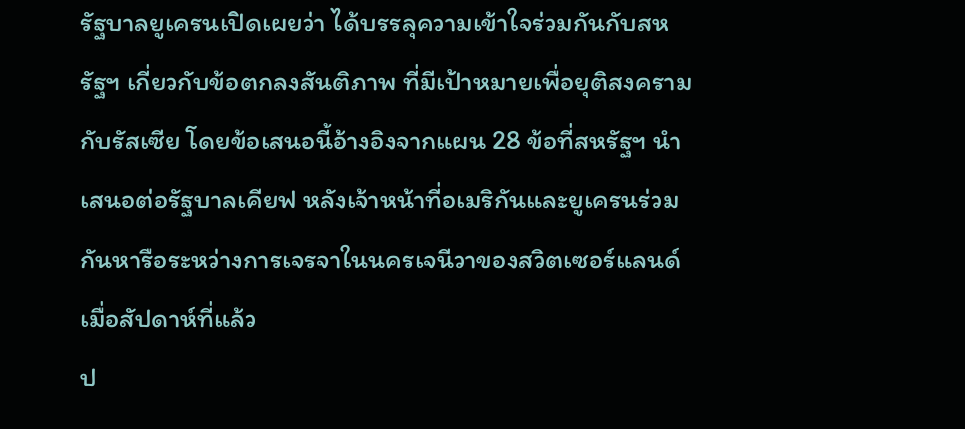รัฐบาลยูเครนเปิดเผยว่า ได้บรรลุความเข้าใจร่วมกันกับสหรัฐฯ เกี่ยวกับข้อตกลงสันติภาพ ที่มีเป้าหมายเพื่อยุติสงครามกับรัสเซีย โดยข้อเสนอนี้อ้างอิงจากแผน 28 ข้อที่สหรัฐฯ นำเสนอต่อรัฐบาลเคียฟ หลังเจ้าหน้าที่อเมริกันและยูเครนร่วมกันหารือระหว่างการเจรจาในนครเจนีวาของสวิตเซอร์แลนด์ เมื่อสัปดาห์ที่แล้ว
ป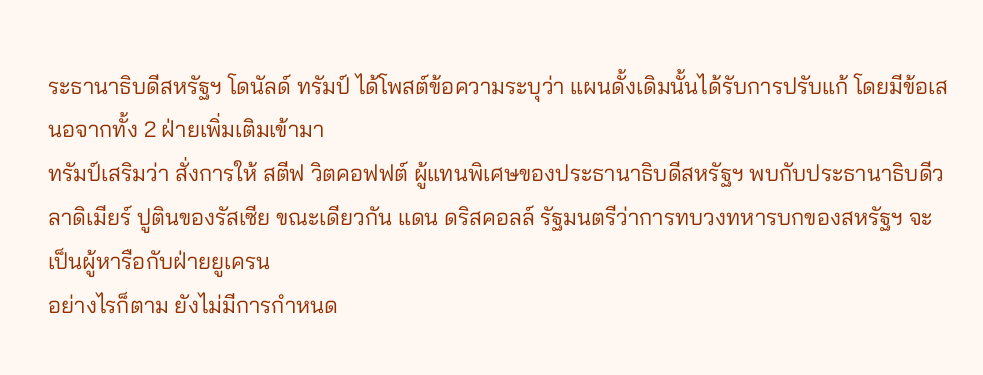ระธานาธิบดีสหรัฐฯ โดนัลด์ ทรัมป์ ได้โพสต์ข้อความระบุว่า แผนดั้งเดิมนั้นได้รับการปรับแก้ โดยมีข้อเสนอจากทั้ง 2 ฝ่ายเพิ่มเติมเข้ามา
ทรัมป์เสริมว่า สั่งการให้ สตีฟ วิตคอฟฟต์ ผู้แทนพิเศษของประธานาธิบดีสหรัฐฯ พบกับประธานาธิบดีวลาดิเมียร์ ปูตินของรัสเซีย ขณะเดียวกัน แดน ดริสคอลล์ รัฐมนตรีว่าการทบวงทหารบกของสหรัฐฯ จะเป็นผู้หารือกับฝ่ายยูเครน
อย่างไรก็ตาม ยังไม่มีการกำหนด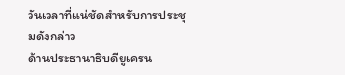วันเวลาที่แน่ชัดสำหรับการประชุมดังกล่าว
ด้านประธานาธิบดียูเครน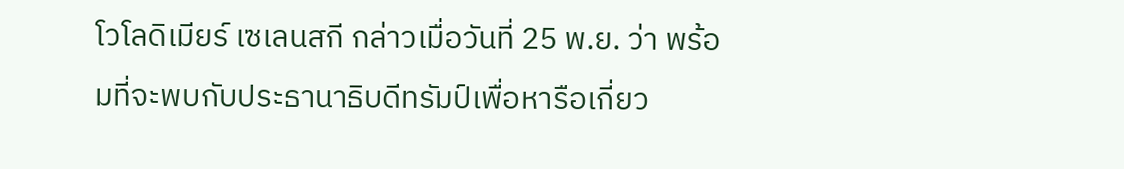โวโลดิเมียร์ เซเลนสกี กล่าวเมื่อวันที่ 25 พ.ย. ว่า พร้อมที่จะพบกับประธานาธิบดีทรัมป์เพื่อหารือเกี่ยว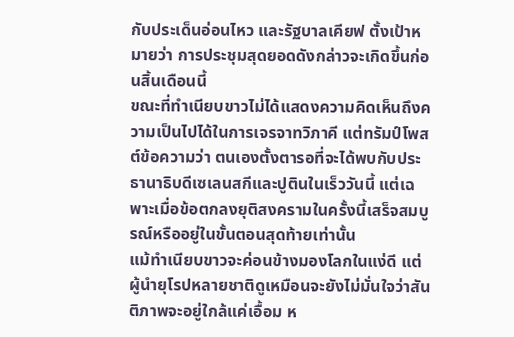กับประเด็นอ่อนไหว และรัฐบาลเคียฟ ตั้งเป้าหมายว่า การประชุมสุดยอดดังกล่าวจะเกิดขึ้นก่อนสิ้นเดือนนี้
ขณะที่ทำเนียบขาวไม่ได้แสดงความคิดเห็นถึงความเป็นไปได้ในการเจรจาทวิภาคี แต่ทรัมป์โพสต์ข้อความว่า ตนเองตั้งตารอที่จะได้พบกับประธานาธิบดีเซเลนสกีและปูตินในเร็ววันนี้ แต่เฉพาะเมื่อข้อตกลงยุติสงครามในครั้งนี้เสร็จสมบูรณ์หรืออยู่ในขั้นตอนสุดท้ายเท่านั้น
แม้ทำเนียบขาวจะค่อนข้างมองโลกในแง่ดี แต่ผู้นำยุโรปหลายชาติดูเหมือนจะยังไม่มั่นใจว่าสันติภาพจะอยู่ใกล้แค่เอื้อม ห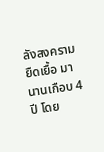ลังสงครามยืดเยื้อ มานานเกือบ 4 ปี โดย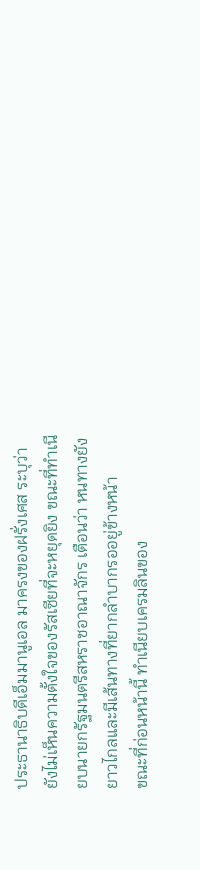ประธานาธิบดีเอ็มมานูเอล มาครงของฝรั่งเศส ระบุว่า ยังไม่เห็นความตั้งใจของรัสเซียที่จะหยุดยิง ขณะที่ทำเนียบนายกรัฐมนตรีสหราชอาณาจักร เตือนว่า หนทางยังยาวไกลและมีเส้นทางที่ยากลำบากรออยู่ข้างหน้า
ขณะที่ก่อนหน้านี้ ทำเนียบเครมลินของ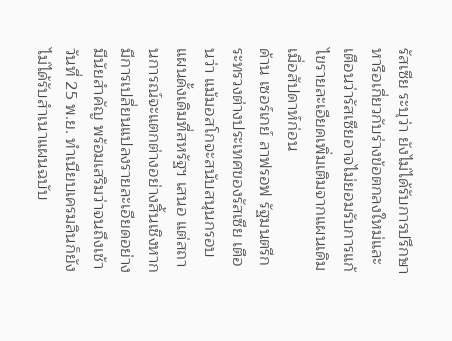รัสเซีย ระบุว่า ยังไม่ได้รับการปรึกษาหารือเกี่ยวกับร่างข้อตกลงใหม่และเตือนว่ารัสเซียอาจไม่ยอมรับการแก้ไขรายละเอียดเพิ่มเติมจากแผนเดิม เมื่อสัปดาห์ก่อน
ด้าน เซอร์เกย์ ลาฟรอฟ รัฐมนตรีกระทรวงต่างประเทศของรัสเซีย เตือนว่า แม้มอสโกจะสนับสนุนกรอบแผนดั้งเดิมที่สหรัฐฯ เสนอ แต่สถานการณ์จะแตกต่างอย่างสิ้นเชิงหากมีการเปลี่ยนแปลงรายละเอียดอย่างมีนัยสำคัญ พร้อมเสริมว่าจนถึงเช้าวันที่ 25 พ.ย. ทำเนียบเครมลินก็ยังไม่ได้รับสำเนาแผนฉบับ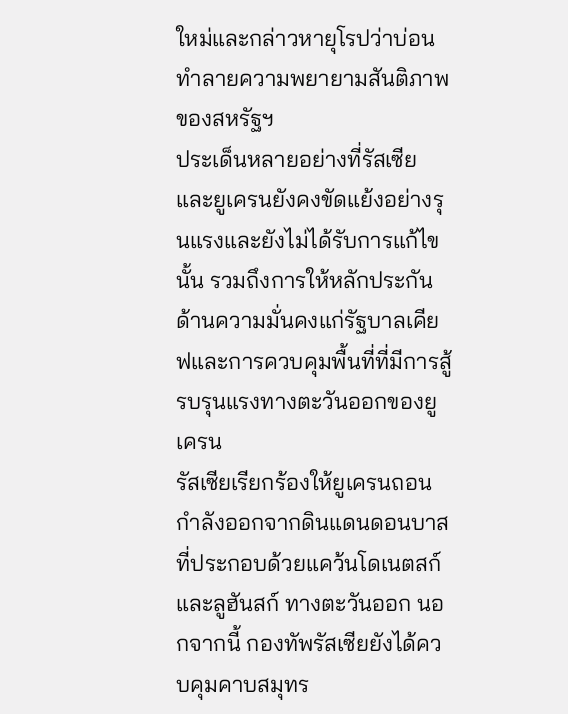ใหม่และกล่าวหายุโรปว่าบ่อนทำลายความพยายามสันติภาพของสหรัฐฯ
ประเด็นหลายอย่างที่รัสเซียและยูเครนยังคงขัดแย้งอย่างรุนแรงและยังไม่ได้รับการแก้ไขนั้น รวมถึงการให้หลักประกันด้านความมั่นคงแก่รัฐบาลเคียฟและการควบคุมพื้นที่ที่มีการสู้รบรุนแรงทางตะวันออกของยูเครน
รัสเซียเรียกร้องให้ยูเครนถอนกำลังออกจากดินแดนดอนบาสที่ประกอบด้วยแคว้นโดเนตสก์และลูฮันสก์ ทางตะวันออก นอกจากนี้ กองทัพรัสเซียยังได้ควบคุมคาบสมุทร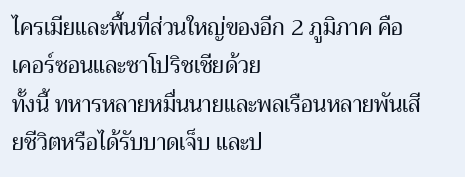ไครเมียและพื้นที่ส่วนใหญ่ของอีก 2 ภูมิภาค คือ เคอร์ซอนและซาโปริชเชียด้วย
ทั้งนี้ ทหารหลายหมื่นนายและพลเรือนหลายพันเสียชีวิตหรือได้รับบาดเจ็บ และป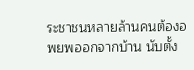ระชาชนหลายล้านคนต้องอพยพออกจากบ้าน นับตั้ง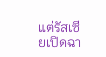แต่รัสเซียเปิดฉา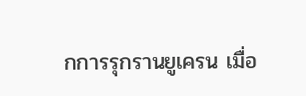กการรุกรานยูเครน เมื่อ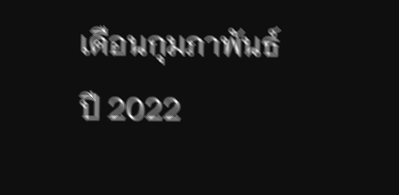เดือนกุมภาพันธ์ ปี 2022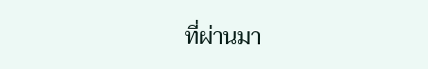ที่ผ่านมา